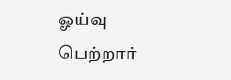ஓய்வு பெற்றார்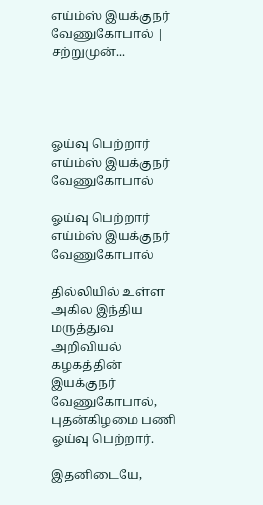எய்ம்ஸ் இயக்குநர் வேணுகோபால் | சற்றுமுன்...




ஓய்வு பெற்றார் எய்ம்ஸ் இயக்குநர் வேணுகோபால்

ஓய்வு பெற்றார் எய்ம்ஸ் இயக்குநர் வேணுகோபால்

தில்லியில் உள்ள அகில இந்திய மருத்துவ அறிவியல் கழகத்தின் இயக்குநர் வேணுகோபால், புதன்கிழமை பணி ஓய்வு பெற்றார்.

இதனிடையே,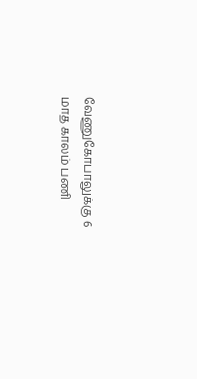வேணுகோபாலுக்கு 6 மாத காலம் பணி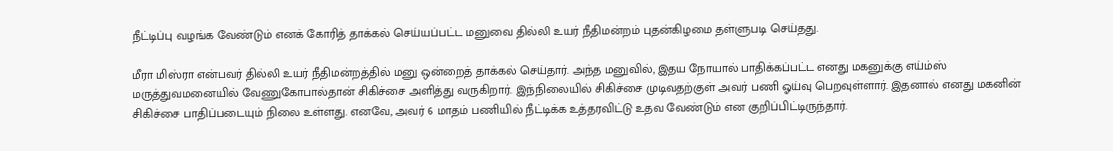நீட்டிப்பு வழங்க வேண்டும் எனக் கோரித் தாக்கல் செய்யப்பட்ட மனுவை தில்லி உயர் நீதிமன்றம் புதன்கிழமை தள்ளுபடி செய்தது.

மீரா மிஸ்ரா என்பவர் தில்லி உயர் நீதிமன்றத்தில் மனு ஒன்றைத் தாக்கல் செய்தார். அந்த மனுவில், இதய நோயால் பாதிக்கப்பட்ட எனது மகனுக்கு எய்ம்ஸ் மருத்துவமனையில் வேணுகோபால்தான் சிகிச்சை அளித்து வருகிறார். இந்நிலையில் சிகிச்சை முடிவதற்குள் அவர் பணி ஓய்வு பெறவுள்ளார். இதனால் எனது மகனின் சிகிச்சை பாதிப்படையும் நிலை உள்ளது. எனவே, அவர் 6 மாதம் பணியில் நீட்டிக்க உத்தரவிட்டு உதவ வேண்டும் என குறிப்பிட்டிருந்தார்.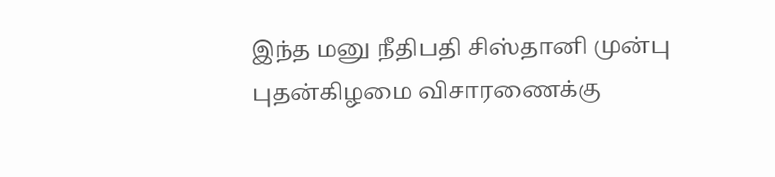இந்த மனு நீதிபதி சிஸ்தானி முன்பு புதன்கிழமை விசாரணைக்கு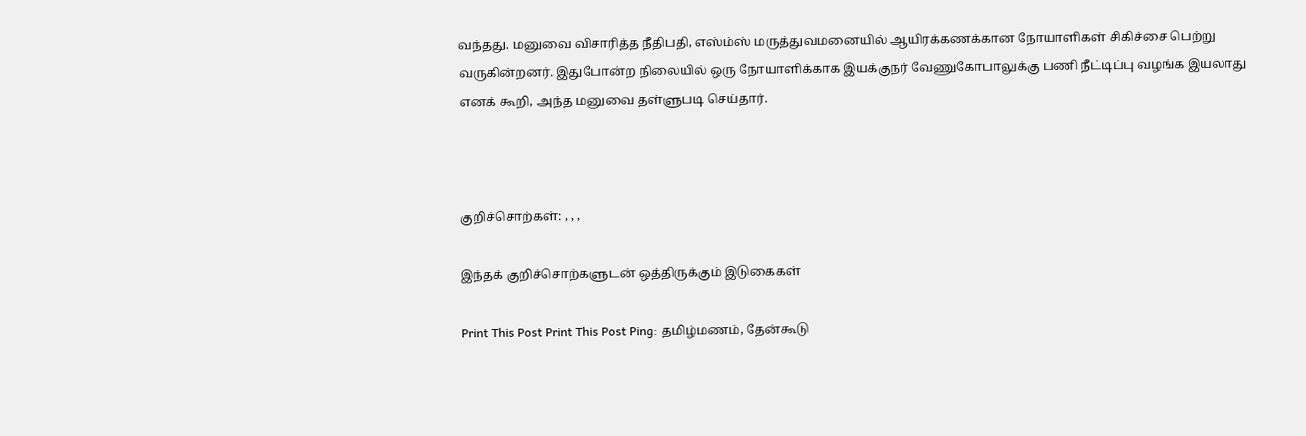வந்தது. மனுவை விசாரித்த நீதிபதி, எஸ்ம்ஸ் மருத்துவமனையில் ஆயிரக்கணக்கான நோயாளிகள் சிகிச்சை பெற்று வருகின்றனர். இதுபோன்ற நிலையில் ஒரு நோயாளிக்காக இயக்குநர் வேணுகோபாலுக்கு பணி நீட்டிப்பு வழங்க இயலாது எனக் கூறி, அந்த மனுவை தள்ளுபடி செய்தார்.



குறிச்சொற்கள்: , , ,

இந்தக் குறிச்சொற்களுடன் ஒத்திருக்கும் இடுகைகள்

Print This Post Print This Post Ping: தமிழ்மணம், தேன்கூடு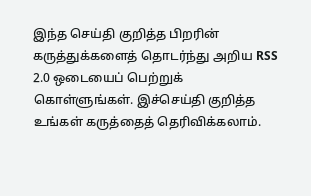இந்த செய்தி குறித்த பிறரின் கருத்துக்களைத் தொடர்ந்து அறிய RSS 2.0 ஒடையைப் பெற்றுக் கொள்ளுங்கள். இச்செய்தி குறித்த உங்கள் கருத்தைத் தெரிவிக்கலாம்.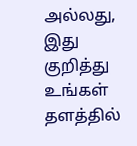அல்லது, இது குறித்து உங்கள் தளத்தில்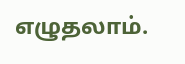எழுதலாம்.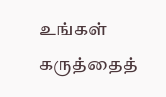உங்கள் கருத்தைத்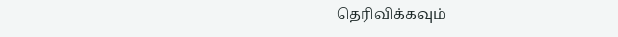தெரிவிக்கவும்